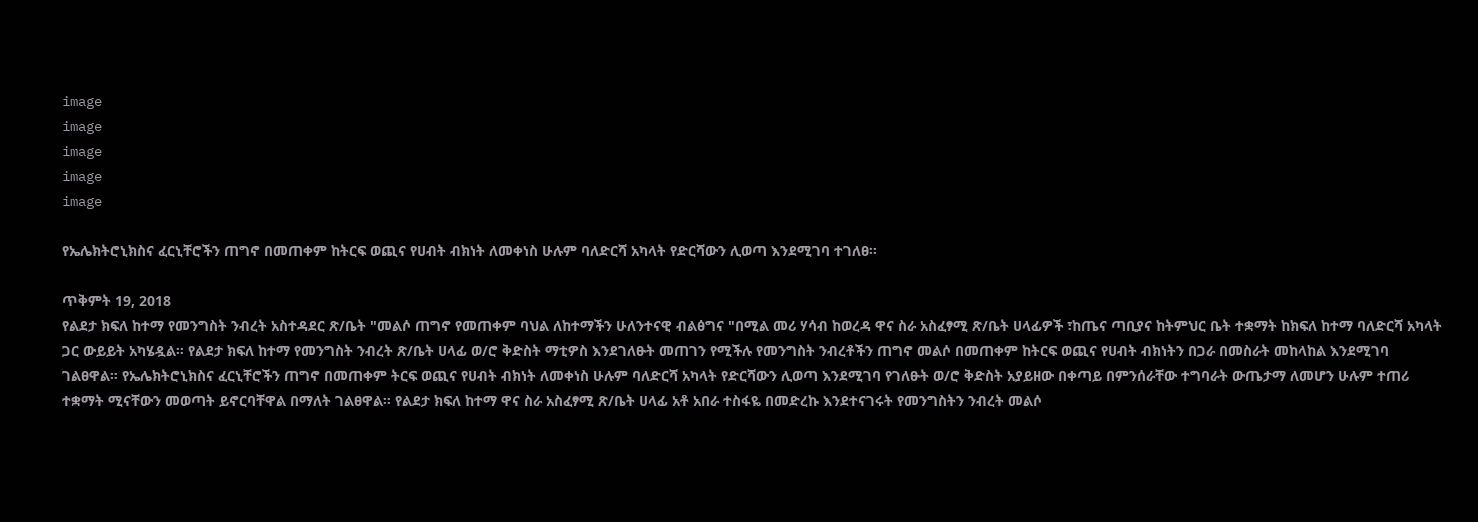image
image
image
image
image

የኤሌክትሮኒክስና ፈርኒቸሮችን ጠግኖ በመጠቀም ከትርፍ ወጪና የሀብት ብክነት ለመቀነስ ሁሉም ባለድርሻ አካላት የድርሻውን ሊወጣ እንደሚገባ ተገለፀ።

ጥቅምት 19, 2018
የልደታ ክፍለ ከተማ የመንግስት ንብረት አስተዳደር ጽ/ቤት "መልሶ ጠግኖ የመጠቀም ባህል ለከተማችን ሁለንተናዊ ብልፅግና "በሚል መሪ ሃሳብ ከወረዳ ዋና ስራ አስፈፃሚ ጽ/ቤት ሀላፊዎች ፣ከጤና ጣቢያና ከትምህር ቤት ተቋማት ከክፍለ ከተማ ባለድርሻ አካላት ጋር ውይይት አካሄዷል። የልደታ ክፍለ ከተማ የመንግስት ንብረት ጽ/ቤት ሀላፊ ወ/ሮ ቅድስት ማቲዎስ እንደገለፁት መጠገን የሚችሉ የመንግስት ንብረቶችን ጠግኖ መልሶ በመጠቀም ከትርፍ ወጪና የሀብት ብክነትን በጋራ በመስራት መከላከል እንደሚገባ ገልፀዋል። የኤሌክትሮኒክስና ፈርኒቸሮችን ጠግኖ በመጠቀም ትርፍ ወጪና የሀብት ብክነት ለመቀነስ ሁሉም ባለድርሻ አካላት የድርሻውን ሊወጣ እንደሚገባ የገለፁት ወ/ሮ ቅድስት አያይዘው በቀጣይ በምንሰራቸው ተግባራት ውጤታማ ለመሆን ሁሉም ተጠሪ ተቋማት ሚናቸውን መወጣት ይኖርባቸዋል በማለት ገልፀዋል። የልደታ ክፍለ ከተማ ዋና ስራ አስፈፃሚ ጽ/ቤት ሀላፊ አቶ አበራ ተስፋዬ በመድረኩ እንደተናገሩት የመንግስትን ንብረት መልሶ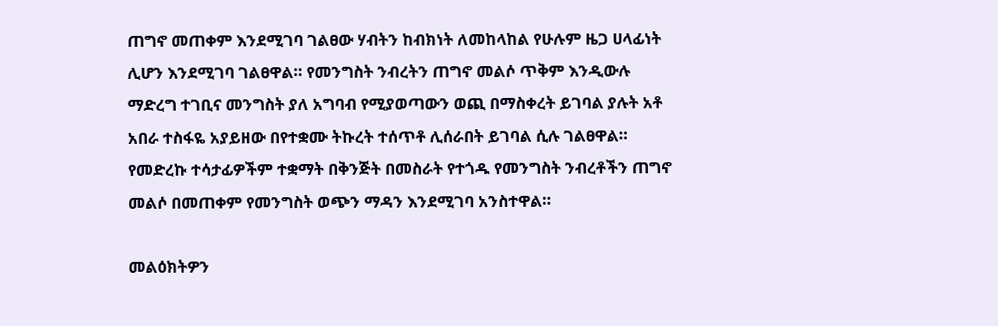ጠግኖ መጠቀም እንደሚገባ ገልፀው ሃብትን ከብክነት ለመከላከል የሁሉም ዜጋ ሀላፊነት ሊሆን እንደሚገባ ገልፀዋል። የመንግስት ንብረትን ጠግኖ መልሶ ጥቅም እንዲውሉ ማድረግ ተገቢና መንግስት ያለ አግባብ የሚያወጣውን ወጪ በማስቀረት ይገባል ያሉት አቶ አበራ ተስፋዬ አያይዘው በየተቋሙ ትኩረት ተሰጥቶ ሊሰራበት ይገባል ሲሉ ገልፀዋል። የመድረኩ ተሳታፊዎችም ተቋማት በቅንጅት በመስራት የተጎዱ የመንግስት ንብረቶችን ጠግኖ መልሶ በመጠቀም የመንግስት ወጭን ማዳን እንደሚገባ አንስተዋል።

መልዕክትዎን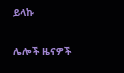ይላኩ

ሌሎች ዜናዎች